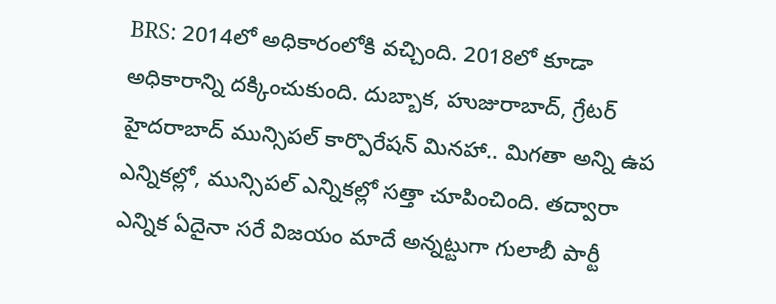BRS: 2014లో అధికారంలోకి వచ్చింది. 2018లో కూడా అధికారాన్ని దక్కించుకుంది. దుబ్బాక, హుజురాబాద్, గ్రేటర్ హైదరాబాద్ మున్సిపల్ కార్పొరేషన్ మినహా.. మిగతా అన్ని ఉప ఎన్నికల్లో, మున్సిపల్ ఎన్నికల్లో సత్తా చూపించింది. తద్వారా ఎన్నిక ఏదైనా సరే విజయం మాదే అన్నట్టుగా గులాబీ పార్టీ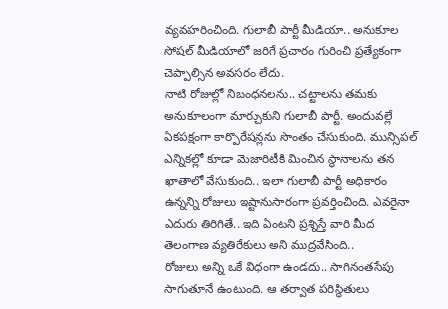వ్యవహరించింది. గులాబీ పార్టీ మీడియా.. అనుకూల సోషల్ మీడియాలో జరిగే ప్రచారం గురించి ప్రత్యేకంగా చెప్పాల్సిన అవసరం లేదు.
నాటి రోజుల్లో నిబంధనలను.. చట్టాలను తమకు అనుకూలంగా మార్చుకుని గులాబీ పార్టీ. అందువల్లే ఏకపక్షంగా కార్పొరేషన్లను సొంతం చేసుకుంది. మున్సిపల్ ఎన్నికల్లో కూడా మెజారిటీకి మించిన స్థానాలను తన ఖాతాలో వేసుకుంది.. ఇలా గులాబీ పార్టీ అధికారం ఉన్నన్ని రోజులు ఇష్టానుసారంగా ప్రవర్తించింది. ఎవరైనా ఎదురు తిరిగితే.. ఇది ఏంటని ప్రశ్నిస్తే వారి మీద తెలంగాణ వ్యతిరేకులు అని ముద్రవేసింది..
రోజులు అన్ని ఒకే విధంగా ఉండదు.. సాగినంతసేపు సాగుతూనే ఉంటుంది. ఆ తర్వాత పరిస్థితులు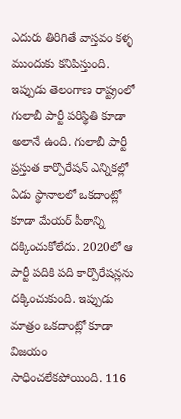ఎదురు తిరిగితే వాస్తవం కళ్ళ ముందుకు కనిపిస్తుంది. ఇప్పుడు తెలంగాణ రాష్ట్రంలో గులాబీ పార్టీ పరిస్థితి కూడా అలానే ఉంది. గులాబీ పార్టీ ప్రస్తుత కార్పొరేషన్ ఎన్నికల్లో ఏడు స్థానాలలో ఒకదాంట్లో కూడా మేయర్ పీఠాన్ని దక్కించుకోలేదు. 2020లో ఆ పార్టీ పదికి పది కార్పొరేషన్లను దక్కించుకుంది. ఇప్పుడు మాత్రం ఒకదాంట్లో కూడా విజయం సాధించలేకపోయింది. 116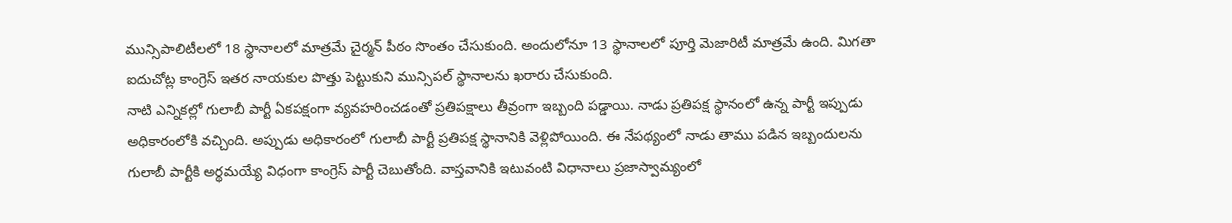మున్సిపాలిటీలలో 18 స్థానాలలో మాత్రమే చైర్మన్ పీఠం సొంతం చేసుకుంది. అందులోనూ 13 స్థానాలలో పూర్తి మెజారిటీ మాత్రమే ఉంది. మిగతా ఐదుచోట్ల కాంగ్రెస్ ఇతర నాయకుల పొత్తు పెట్టుకుని మున్సిపల్ స్థానాలను ఖరారు చేసుకుంది.
నాటి ఎన్నికల్లో గులాబీ పార్టీ ఏకపక్షంగా వ్యవహరించడంతో ప్రతిపక్షాలు తీవ్రంగా ఇబ్బంది పడ్డాయి. నాడు ప్రతిపక్ష స్థానంలో ఉన్న పార్టీ ఇప్పుడు అధికారంలోకి వచ్చింది. అప్పుడు అధికారంలో గులాబీ పార్టీ ప్రతిపక్ష స్థానానికి వెళ్లిపోయింది. ఈ నేపథ్యంలో నాడు తాము పడిన ఇబ్బందులను గులాబీ పార్టీకి అర్థమయ్యే విధంగా కాంగ్రెస్ పార్టీ చెబుతోంది. వాస్తవానికి ఇటువంటి విధానాలు ప్రజాస్వామ్యంలో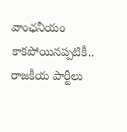వాంఛనీయం కాకపోయినప్పటికీ.. రాజకీయ పార్టీలు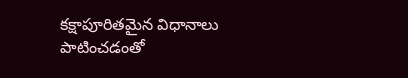కక్షాపూరితమైన విధానాలు పాటించడంతో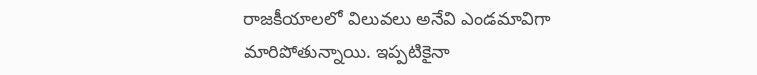రాజకీయాలలో విలువలు అనేవి ఎండమావిగా మారిపోతున్నాయి. ఇప్పటికైనా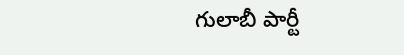గులాబీ పార్టీ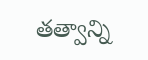తత్వాన్ని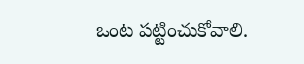ఒంట పట్టించుకోవాలి.